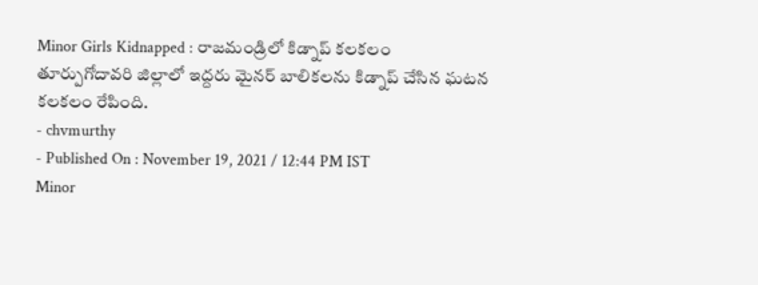Minor Girls Kidnapped : రాజమండ్రిలో కిడ్నాప్ కలకలం
తూర్పుగోదావరి జిల్లాలో ఇద్దరు మైనర్ బాలికలను కిడ్నాప్ చేసిన ఘటన కలకలం రేపింది.
- chvmurthy
- Published On : November 19, 2021 / 12:44 PM IST
Minor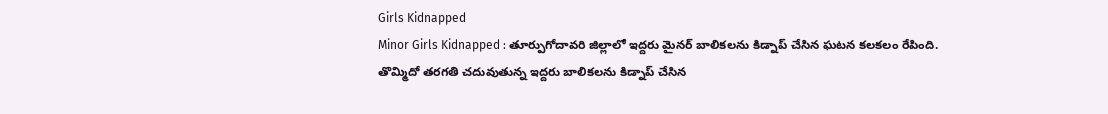Girls Kidnapped
Minor Girls Kidnapped : తూర్పుగోదావరి జిల్లాలో ఇద్దరు మైనర్ బాలికలను కిడ్నాప్ చేసిన ఘటన కలకలం రేపింది. తొమ్మిదో తరగతి చదువుతున్న ఇద్దరు బాలికలను కిడ్నాప్ చేసిన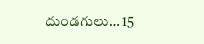దుండగులు… 15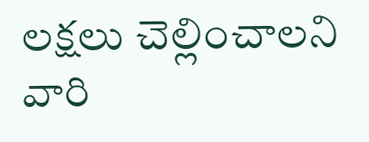లక్షలు చెల్లించాలని వారి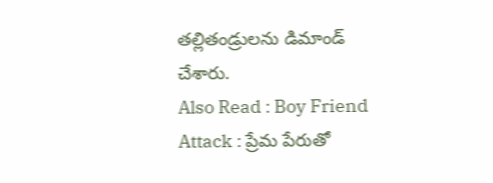తల్లితండ్రులను డిమాండ్ చేశారు.
Also Read : Boy Friend Attack : ప్రేమ పేరుతో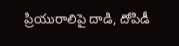ప్రియురాలిపై దాడి, దోపిడీ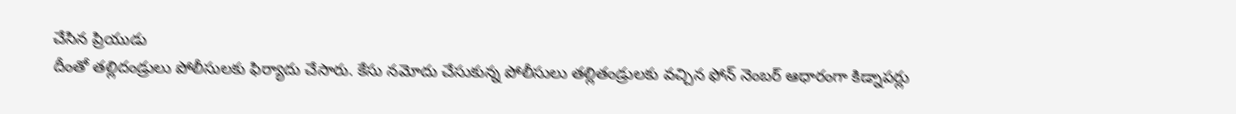చేసిన ప్రియుడు
దీంతో తల్లిదండ్రులు పోలీసులకు ఫిర్యాదు చేసారు. కేసు నమోదు చేసుకున్న పోలీసులు తల్లితండ్రులకు వచ్చిన ఫోన్ నెంబర్ ఆధారంగా కిడ్నాపర్లు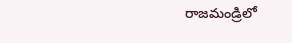రాజమండ్రిలో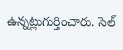ఉన్నట్లుగుర్తించారు. సెల్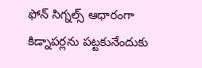ఫోన్ సిగ్నల్స్ ఆధారంగా కిడ్నాపర్లను పట్టకునేందుకు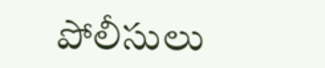పోలీసులు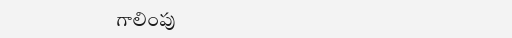గాలింపు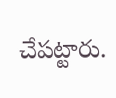చేపట్టారు.